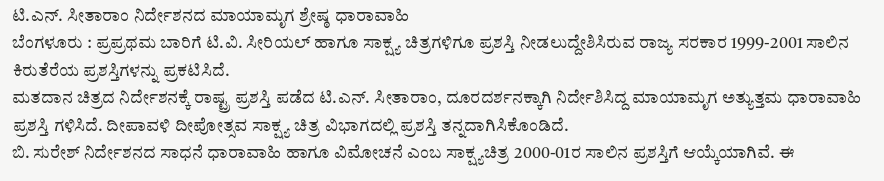ಟಿ.ಎನ್. ಸೀತಾರಾಂ ನಿರ್ದೇಶನದ ಮಾಯಾಮೃಗ ಶ್ರೇಷ್ಠ ಧಾರಾವಾಹಿ
ಬೆಂಗಳೂರು : ಪ್ರಪ್ರಥಮ ಬಾರಿಗೆ ಟಿ.ವಿ. ಸೀರಿಯಲ್ ಹಾಗೂ ಸಾಕ್ಷ್ಯ ಚಿತ್ರಗಳಿಗೂ ಪ್ರಶಸ್ತಿ ನೀಡಲುದ್ದೇಶಿಸಿರುವ ರಾಜ್ಯ ಸರಕಾರ 1999-2001 ಸಾಲಿನ ಕಿರುತೆರೆಯ ಪ್ರಶಸ್ತಿಗಳನ್ನು ಪ್ರಕಟಿಸಿದೆ.
ಮತದಾನ ಚಿತ್ರದ ನಿರ್ದೇಶನಕ್ಕೆ ರಾಷ್ಟ್ರ ಪ್ರಶಸ್ತಿ ಪಡೆದ ಟಿ.ಎನ್. ಸೀತಾರಾಂ, ದೂರದರ್ಶನಕ್ಕಾಗಿ ನಿರ್ದೇಶಿಸಿದ್ದ ಮಾಯಾಮೃಗ ಅತ್ಯುತ್ತಮ ಧಾರಾವಾಹಿ ಪ್ರಶಸ್ತಿ ಗಳಿಸಿದೆ. ದೀಪಾವಳಿ ದೀಪೋತ್ಸವ ಸಾಕ್ಷ್ಯ ಚಿತ್ರ ವಿಭಾಗದಲ್ಲಿ ಪ್ರಶಸ್ತಿ ತನ್ನದಾಗಿಸಿಕೊಂಡಿದೆ.
ಬಿ. ಸುರೇಶ್ ನಿರ್ದೇಶನದ ಸಾಧನೆ ಧಾರಾವಾಹಿ ಹಾಗೂ ವಿಮೋಚನೆ ಎಂಬ ಸಾಕ್ಷ್ಯಚಿತ್ರ 2000-01ರ ಸಾಲಿನ ಪ್ರಶಸ್ತಿಗೆ ಆಯ್ಕೆಯಾಗಿವೆ. ಈ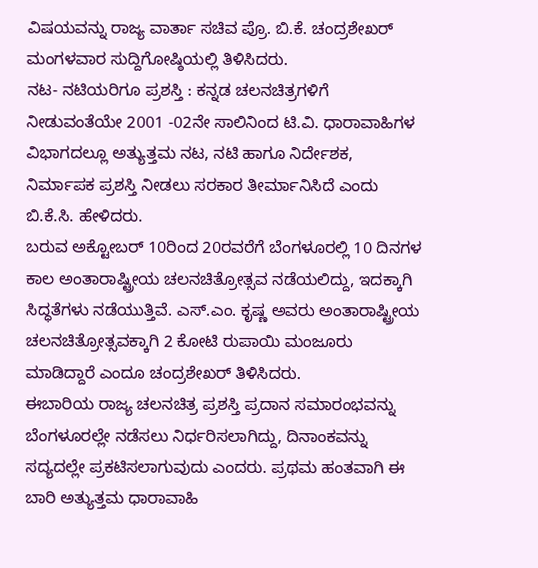ವಿಷಯವನ್ನು ರಾಜ್ಯ ವಾರ್ತಾ ಸಚಿವ ಪ್ರೊ. ಬಿ.ಕೆ. ಚಂದ್ರಶೇಖರ್ ಮಂಗಳವಾರ ಸುದ್ದಿಗೋಷ್ಠಿಯಲ್ಲಿ ತಿಳಿಸಿದರು.
ನಟ- ನಟಿಯರಿಗೂ ಪ್ರಶಸ್ತಿ : ಕನ್ನಡ ಚಲನಚಿತ್ರಗಳಿಗೆ ನೀಡುವಂತೆಯೇ 2001 -02ನೇ ಸಾಲಿನಿಂದ ಟಿ.ವಿ. ಧಾರಾವಾಹಿಗಳ ವಿಭಾಗದಲ್ಲೂ ಅತ್ಯುತ್ತಮ ನಟ, ನಟಿ ಹಾಗೂ ನಿರ್ದೇಶಕ, ನಿರ್ಮಾಪಕ ಪ್ರಶಸ್ತಿ ನೀಡಲು ಸರಕಾರ ತೀರ್ಮಾನಿಸಿದೆ ಎಂದು ಬಿ.ಕೆ.ಸಿ. ಹೇಳಿದರು.
ಬರುವ ಅಕ್ಟೋಬರ್ 10ರಿಂದ 20ರವರೆಗೆ ಬೆಂಗಳೂರಲ್ಲಿ 10 ದಿನಗಳ ಕಾಲ ಅಂತಾರಾಷ್ಟ್ರೀಯ ಚಲನಚಿತ್ರೋತ್ಸವ ನಡೆಯಲಿದ್ದು, ಇದಕ್ಕಾಗಿ ಸಿದ್ಧತೆಗಳು ನಡೆಯುತ್ತಿವೆ. ಎಸ್.ಎಂ. ಕೃಷ್ಣ ಅವರು ಅಂತಾರಾಷ್ಟ್ರೀಯ ಚಲನಚಿತ್ರೋತ್ಸವಕ್ಕಾಗಿ 2 ಕೋಟಿ ರುಪಾಯಿ ಮಂಜೂರು ಮಾಡಿದ್ದಾರೆ ಎಂದೂ ಚಂದ್ರಶೇಖರ್ ತಿಳಿಸಿದರು.
ಈಬಾರಿಯ ರಾಜ್ಯ ಚಲನಚಿತ್ರ ಪ್ರಶಸ್ತಿ ಪ್ರದಾನ ಸಮಾರಂಭವನ್ನು ಬೆಂಗಳೂರಲ್ಲೇ ನಡೆಸಲು ನಿರ್ಧರಿಸಲಾಗಿದ್ದು, ದಿನಾಂಕವನ್ನು ಸದ್ಯದಲ್ಲೇ ಪ್ರಕಟಿಸಲಾಗುವುದು ಎಂದರು. ಪ್ರಥಮ ಹಂತವಾಗಿ ಈ ಬಾರಿ ಅತ್ಯುತ್ತಮ ಧಾರಾವಾಹಿ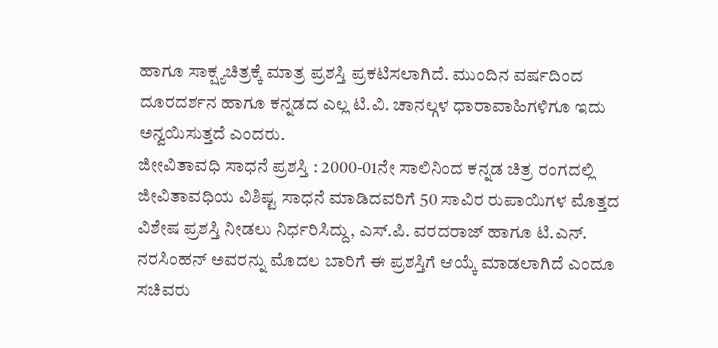ಹಾಗೂ ಸಾಕ್ಷ್ಯಚಿತ್ರಕ್ಕೆ ಮಾತ್ರ ಪ್ರಶಸ್ತಿ ಪ್ರಕಟಿಸಲಾಗಿದೆ. ಮುಂದಿನ ವರ್ಷದಿಂದ ದೂರದರ್ಶನ ಹಾಗೂ ಕನ್ನಡದ ಎಲ್ಲ ಟಿ.ವಿ. ಚಾನಲ್ಗಳ ಧಾರಾವಾಹಿಗಳಿಗೂ ಇದು ಅನ್ವಯಿಸುತ್ತದೆ ಎಂದರು.
ಜೀೕವಿತಾವಧಿ ಸಾಧನೆ ಪ್ರಶಸ್ತಿ : 2000-01ನೇ ಸಾಲಿನಿಂದ ಕನ್ನಡ ಚಿತ್ರ ರಂಗದಲ್ಲಿ ಜೀವಿತಾವಧಿಯ ವಿಶಿಷ್ಟ ಸಾಧನೆ ಮಾಡಿದವರಿಗೆ 50 ಸಾವಿರ ರುಪಾಯಿಗಳ ಮೊತ್ತದ ವಿಶೇಷ ಪ್ರಶಸ್ತಿ ನೀಡಲು ನಿರ್ಧರಿಸಿದ್ದು, ಎಸ್.ಪಿ. ವರದರಾಜ್ ಹಾಗೂ ಟಿ.ಎನ್. ನರಸಿಂಹನ್ ಅವರನ್ನು ಮೊದಲ ಬಾರಿಗೆ ಈ ಪ್ರಶಸ್ತಿಗೆ ಆಯ್ಕೆ ಮಾಡಲಾಗಿದೆ ಎಂದೂ ಸಚಿವರು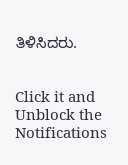ತಿಳಿಸಿದರು.


Click it and Unblock the Notifications